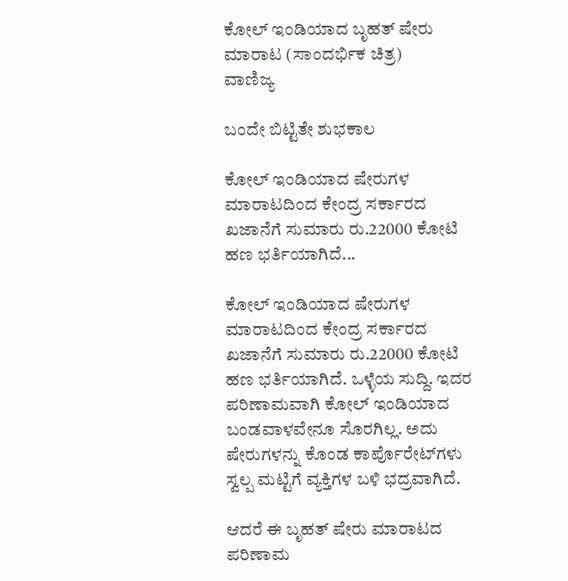ಕೋಲ್ ಇಂಡಿಯಾದ ಬೃಹತ್ ಷೇರು ಮಾರಾಟ (ಸಾಂದರ್ಭಿಕ ಚಿತ್ರ)
ವಾಣಿಜ್ಯ

ಬಂದೇ ಬಿಟ್ಟಿತೇ ಶುಭಕಾಲ

ಕೋಲ್ ಇಂಡಿಯಾದ ಷೇರುಗಳ ಮಾರಾಟದಿಂದ ಕೇಂದ್ರ ಸರ್ಕಾರದ ಖಜಾನೆಗೆ ಸುಮಾರು ರು.22000 ಕೋಟಿ ಹಣ ಭರ್ತಿಯಾಗಿದೆ...

ಕೋಲ್ ಇಂಡಿಯಾದ ಷೇರುಗಳ ಮಾರಾಟದಿಂದ ಕೇಂದ್ರ ಸರ್ಕಾರದ ಖಜಾನೆಗೆ ಸುಮಾರು ರು.22000 ಕೋಟಿ ಹಣ ಭರ್ತಿಯಾಗಿದೆ. ಒಳ್ಳೆಯ ಸುದ್ದಿ. ಇದರ ಪರಿಣಾಮವಾಗಿ ಕೋಲ್ ಇಂಡಿಯಾದ ಬಂಡವಾಳವೇನೂ ಸೊರಗಿಲ್ಲ. ಅದು ಷೇರುಗಳನ್ನು ಕೊಂಡ ಕಾರ್ಪೊರೇಟ್‍ಗಳು ಸ್ವಲ್ಪ ಮಟ್ಟಿಗೆ ವ್ಯಕ್ತಿಗಳ ಬಳಿ ಭದ್ರವಾಗಿದೆ.

ಆದರೆ ಈ ಬೃಹತ್ ಷೇರು ಮಾರಾಟದ ಪರಿಣಾಮ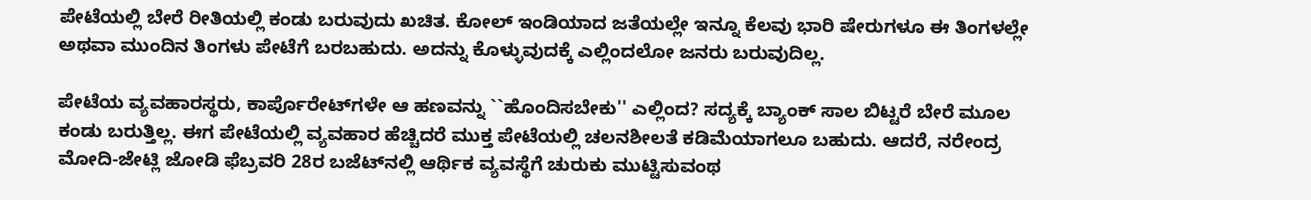ಪೇಟೆಯಲ್ಲಿ ಬೇರೆ ರೀತಿಯಲ್ಲಿ ಕಂಡು ಬರುವುದು ಖಚಿತ. ಕೋಲ್ ಇಂಡಿಯಾದ ಜತೆಯಲ್ಲೇ ಇನ್ನೂ ಕೆಲವು ಭಾರಿ ಷೇರುಗಳೂ ಈ ತಿಂಗಳಲ್ಲೇ ಅಥವಾ ಮುಂದಿನ ತಿಂಗಳು ಪೇಟೆಗೆ ಬರಬಹುದು. ಅದನ್ನು ಕೊಳ್ಳುವುದಕ್ಕೆ ಎಲ್ಲಿಂದಲೋ ಜನರು ಬರುವುದಿಲ್ಲ.

ಪೇಟೆಯ ವ್ಯವಹಾರಸ್ಥರು, ಕಾರ್ಪೊರೇಟ್‍ಗಳೇ ಆ ಹಣವನ್ನು ``ಹೊಂದಿಸಬೇಕು'' ಎಲ್ಲಿಂದ? ಸದ್ಯಕ್ಕೆ ಬ್ಯಾಂಕ್ ಸಾಲ ಬಿಟ್ಟರೆ ಬೇರೆ ಮೂಲ ಕಂಡು ಬರುತ್ತಿಲ್ಲ. ಈಗ ಪೇಟೆಯಲ್ಲಿ ವ್ಯವಹಾರ ಹೆಚ್ಚಿದರೆ ಮುಕ್ತ ಪೇಟೆಯಲ್ಲಿ ಚಲನಶೀಲತೆ ಕಡಿಮೆಯಾಗಲೂ ಬಹುದು. ಆದರೆ, ನರೇಂದ್ರ ಮೋದಿ-ಜೇಟ್ಲಿ ಜೋಡಿ ಫೆಬ್ರವರಿ 28ರ ಬಜೆಟ್‍ನಲ್ಲಿ ಆರ್ಥಿಕ ವ್ಯವಸ್ಥೆಗೆ ಚುರುಕು ಮುಟ್ಟಿಸುವಂಥ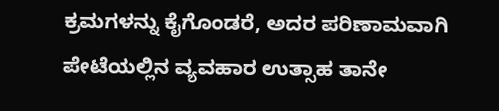ಕ್ರಮಗಳನ್ನು ಕೈಗೊಂಡರೆ, ಅದರ ಪರಿಣಾಮವಾಗಿ ಪೇಟೆಯಲ್ಲಿನ ವ್ಯವಹಾರ ಉತ್ಸಾಹ ತಾನೇ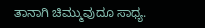ತಾನಾಗಿ ಚಿಮ್ಮುವುದೂ ಸಾಧ್ಯ.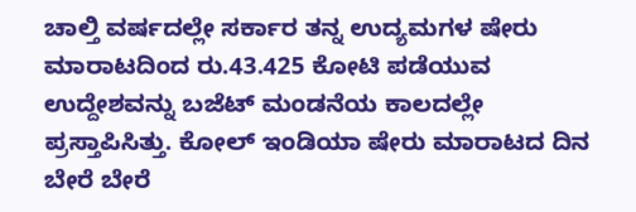ಚಾಲ್ತಿ ವರ್ಷದಲ್ಲೇ ಸರ್ಕಾರ ತನ್ನ ಉದ್ಯಮಗಳ ಷೇರು ಮಾರಾಟದಿಂದ ರು.43.425 ಕೋಟಿ ಪಡೆಯುವ ಉದ್ದೇಶವನ್ನು ಬಜೆಟ್ ಮಂಡನೆಯ ಕಾಲದಲ್ಲೇ ಪ್ರಸ್ತಾಪಿಸಿತ್ತು. ಕೋಲ್ ಇಂಡಿಯಾ ಷೇರು ಮಾರಾಟದ ದಿನ ಬೇರೆ ಬೇರೆ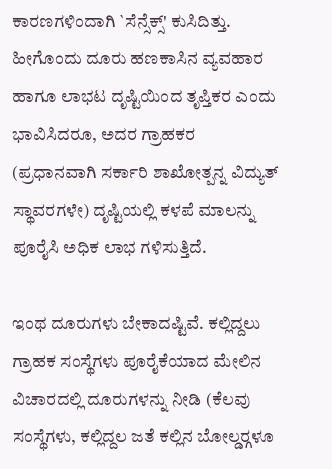ಕಾರಣಗಳಿಂದಾಗಿ `ಸೆನ್ಸೆಕ್ಸ್' ಕುಸಿದಿತ್ತು. ಹೀಗೊಂದು ದೂರು ಹಣಕಾಸಿನ ವ್ಯವಹಾರ ಹಾಗೂ ಲಾಭಟ ದೃಷ್ಟಿಯಿಂದ ತೃಪ್ತಿಕರ ಎಂದು ಭಾವಿಸಿದರೂ, ಅದರ ಗ್ರಾಹಕರ (ಪ್ರಧಾನವಾಗಿ ಸರ್ಕಾರಿ ಶಾಖೋತ್ಪನ್ನ ವಿದ್ಯುತ್ ಸ್ಥಾವರಗಳೇ) ದೃಷ್ಟಿಯಲ್ಲಿ ಕಳಪೆ ಮಾಲನ್ನು ಪೂರೈಸಿ ಅಧಿಕ ಲಾಭ ಗಳಿಸುತ್ತಿದೆ.

ಇಂಥ ದೂರುಗಳು ಬೇಕಾದಷ್ಟಿವೆ. ಕಲ್ಲಿದ್ದಲು ಗ್ರಾಹಕ ಸಂಸ್ಥೆಗಳು ಪೂರೈಕೆಯಾದ ಮೇಲಿನ ವಿಚಾರದಲ್ಲಿ ದೂರುಗಳನ್ನು ನೀಡಿ (ಕೆಲವು ಸಂಸ್ಥೆಗಳು, ಕಲ್ಲಿದ್ದಲ ಜತೆ ಕಲ್ಲಿನ ಬೋಲ್ಡರ್‍ಗಳೂ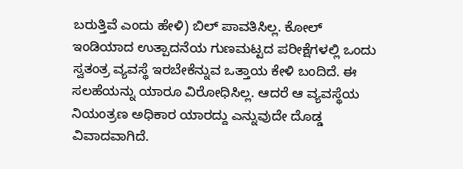ಬರುತ್ತಿವೆ ಎಂದು ಹೇಳಿ) ಬಿಲ್ ಪಾವತಿಸಿಲ್ಲ. ಕೋಲ್ ಇಂಡಿಯಾದ ಉತ್ಪಾದನೆಯ ಗುಣಮಟ್ಟದ ಪರೀಕ್ಷೆಗಳಲ್ಲಿ ಒಂದು ಸ್ವತಂತ್ರ ವ್ಯವಸ್ಥೆ ಇರಬೇಕೆನ್ನುವ ಒತ್ತಾಯ ಕೇಳಿ ಬಂದಿದೆ. ಈ ಸಲಹೆಯನ್ನು ಯಾರೂ ವಿರೋಧಿಸಿಲ್ಲ. ಆದರೆ ಆ ವ್ಯವಸ್ಥೆಯ ನಿಯಂತ್ರಣ ಅಧಿಕಾರ ಯಾರದ್ದು ಎನ್ನುವುದೇ ದೊಡ್ಡ ವಿವಾದವಾಗಿದೆ.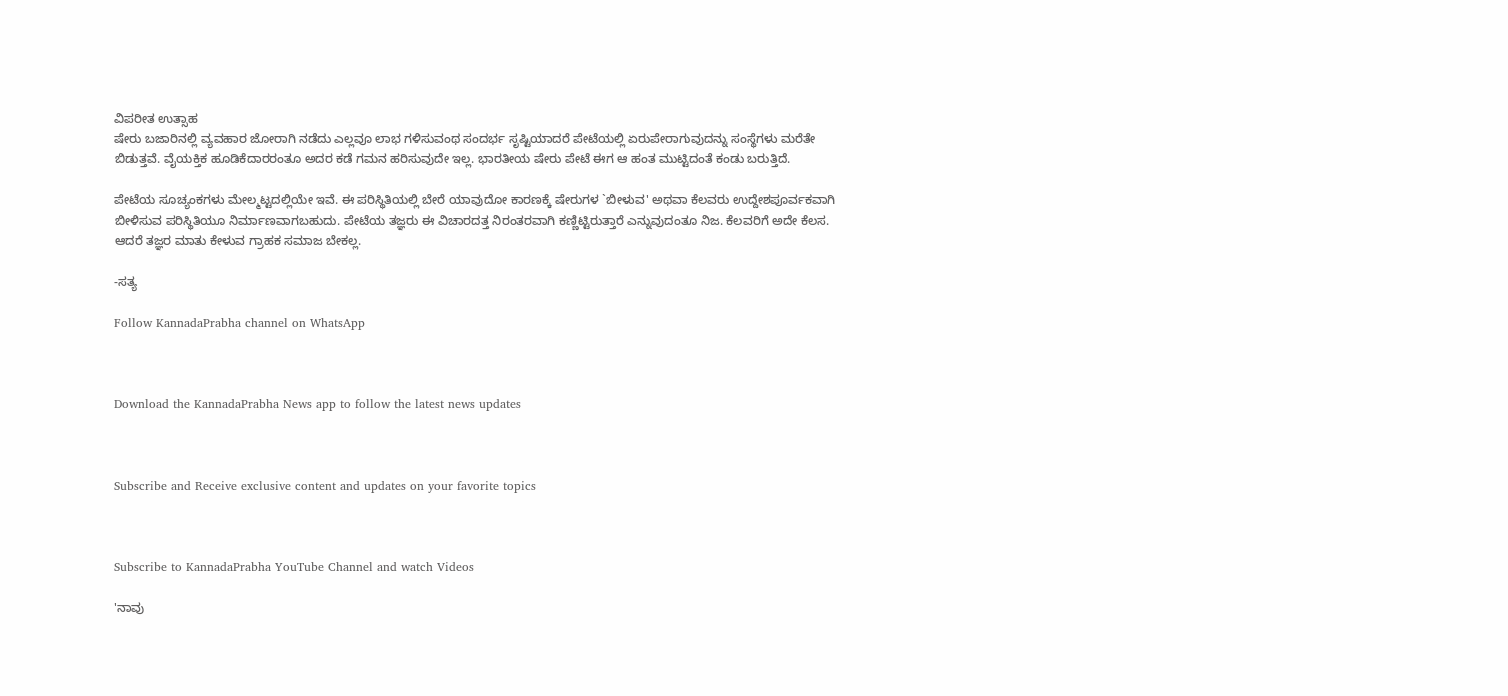ವಿಪರೀತ ಉತ್ಸಾಹ
ಷೇರು ಬಜಾರಿನಲ್ಲಿ ವ್ಯವಹಾರ ಜೋರಾಗಿ ನಡೆದು ಎಲ್ಲವೂ ಲಾಭ ಗಳಿಸುವಂಥ ಸಂದರ್ಭ ಸೃಷ್ಟಿಯಾದರೆ ಪೇಟೆಯಲ್ಲಿ ಏರುಪೇರಾಗುವುದನ್ನು ಸಂಸ್ಥೆಗಳು ಮರೆತೇ ಬಿಡುತ್ತವೆ. ವೈಯಕ್ತಿಕ ಹೂಡಿಕೆದಾರರಂತೂ ಅದರ ಕಡೆ ಗಮನ ಹರಿಸುವುದೇ ಇಲ್ಲ. ಭಾರತೀಯ ಷೇರು ಪೇಟೆ ಈಗ ಆ ಹಂತ ಮುಟ್ಟಿದಂತೆ ಕಂಡು ಬರುತ್ತಿದೆ.

ಪೇಟೆಯ ಸೂಚ್ಯಂಕಗಳು ಮೇಲ್ಮಟ್ಟದಲ್ಲಿಯೇ ಇವೆ. ಈ ಪರಿಸ್ಥಿತಿಯಲ್ಲಿ ಬೇರೆ ಯಾವುದೋ ಕಾರಣಕ್ಕೆ ಷೇರುಗಳ `ಬೀಳುವ' ಅಥವಾ ಕೆಲವರು ಉದ್ದೇಶಪೂರ್ವಕವಾಗಿ ಬೀಳಿಸುವ ಪರಿಸ್ಥಿತಿಯೂ ನಿರ್ಮಾಣವಾಗಬಹುದು. ಪೇಟೆಯ ತಜ್ಞರು ಈ ವಿಚಾರದತ್ತ ನಿರಂತರವಾಗಿ ಕಣ್ಣಿಟ್ಟಿರುತ್ತಾರೆ ಎನ್ನುವುದಂತೂ ನಿಜ. ಕೆಲವರಿಗೆ ಅದೇ ಕೆಲಸ. ಆದರೆ ತಜ್ಞರ ಮಾತು ಕೇಳುವ ಗ್ರಾಹಕ ಸಮಾಜ ಬೇಕಲ್ಲ.

-ಸತ್ಯ

Follow KannadaPrabha channel on WhatsApp



Download the KannadaPrabha News app to follow the latest news updates



Subscribe and Receive exclusive content and updates on your favorite topics



Subscribe to KannadaPrabha YouTube Channel and watch Videos

'ನಾವು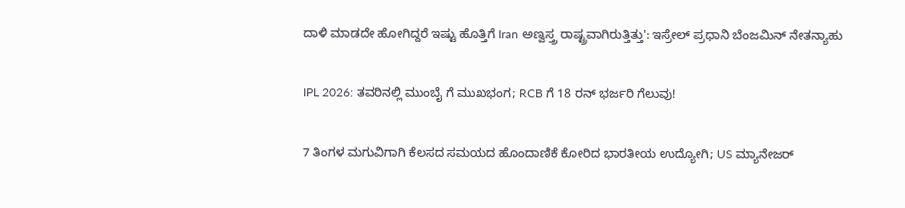ದಾಳಿ ಮಾಡದೇ ಹೋಗಿದ್ದರೆ ಇಷ್ಟು ಹೊತ್ತಿಗೆ Iran ಅಣ್ವಸ್ತ್ರ ರಾಷ್ಟ್ರವಾಗಿರುತ್ತಿತ್ತು': ಇಸ್ರೇಲ್ ಪ್ರಧಾನಿ ಬೆಂಜಮಿನ್ ನೇತನ್ಯಾಹು

IPL 2026: ತವರಿನಲ್ಲಿ ಮುಂಬೈ ಗೆ ಮುಖಭಂಗ; RCB ಗೆ 18 ರನ್ ಭರ್ಜರಿ ಗೆಲುವು!

7 ತಿಂಗಳ ಮಗುವಿಗಾಗಿ ಕೆಲಸದ ಸಮಯದ ಹೊಂದಾಣಿಕೆ ಕೋರಿದ ಭಾರತೀಯ ಉದ್ಯೋಗಿ; US ಮ್ಯಾನೇಜರ್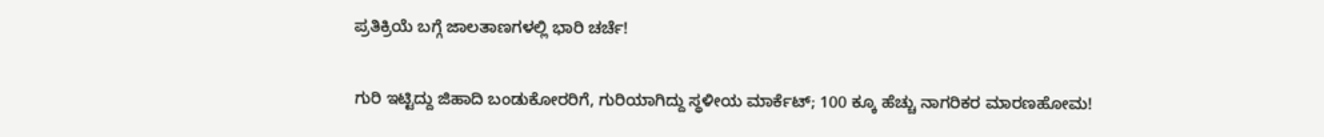ಪ್ರತಿಕ್ರಿಯೆ ಬಗ್ಗೆ ಜಾಲತಾಣಗಳಲ್ಲಿ ಭಾರಿ ಚರ್ಚೆ!

ಗುರಿ ಇಟ್ಟಿದ್ದು ಜಿಹಾದಿ ಬಂಡುಕೋರರಿಗೆ, ಗುರಿಯಾಗಿದ್ದು ಸ್ಥಳೀಯ ಮಾರ್ಕೆಟ್; 100 ಕ್ಕೂ ಹೆಚ್ಚು ನಾಗರಿಕರ ಮಾರಣಹೋಮ!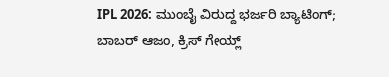IPL 2026: ಮುಂಬೈ ವಿರುದ್ದ ಭರ್ಜರಿ ಬ್ಯಾಟಿಂಗ್; ಬಾಬರ್ ಆಜಂ, ಕ್ರಿಸ್ ಗೇಯ್ಲ್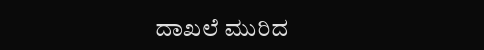ದಾಖಲೆ ಮುರಿದ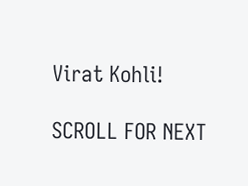Virat Kohli!

SCROLL FOR NEXT